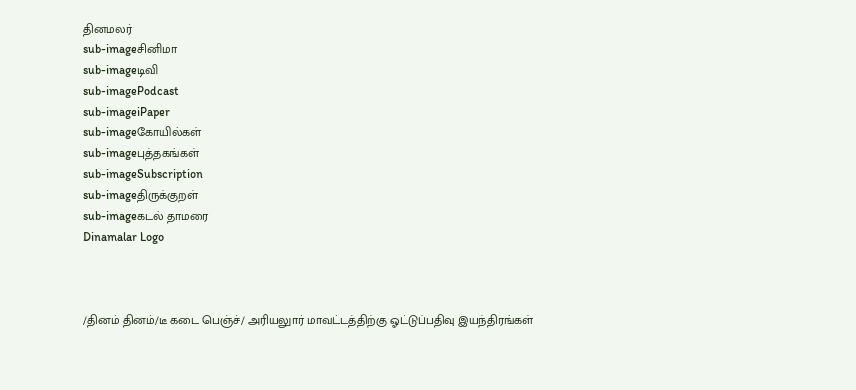தினமலர்
sub-imageசினிமா
sub-imageடிவி
sub-imagePodcast
sub-imageiPaper
sub-imageகோயில்கள்
sub-imageபுத்தகங்கள்
sub-imageSubscription
sub-imageதிருக்குறள்
sub-imageகடல் தாமரை
Dinamalar Logo



/தினம் தினம்/டீ கடை பெஞ்ச்/ அரியலுார் மாவட்டத்திற்கு ஓட்டுப்பதிவு இயந்திரங்கள்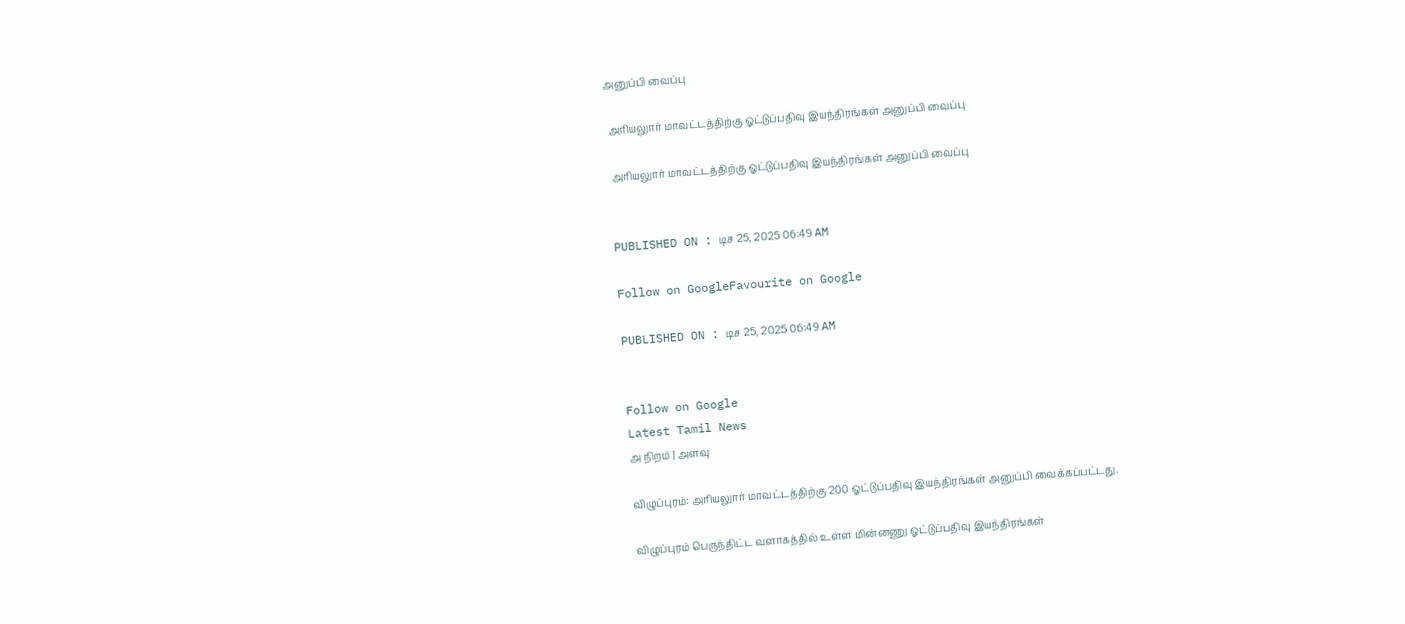அனுப்பி வைப்பு

 அரியலுார் மாவட்டத்திற்கு ஓட்டுப்பதிவு இயந்திரங்கள் அனுப்பி வைப்பு

 அரியலுார் மாவட்டத்திற்கு ஓட்டுப்பதிவு இயந்திரங்கள் அனுப்பி வைப்பு


PUBLISHED ON : டிச 25, 2025 06:49 AM

Follow on GoogleFavourite on Google

PUBLISHED ON : டிச 25, 2025 06:49 AM


Follow on Google
Latest Tamil News
அ நிறம் | அளவு

விழுப்புரம்: அரியலுார் மாவட்டத்திற்கு 200 ஓட்டுப்பதிவு இயந்திரங்கள் அனுப்பி வைக்கப்பட்டது.

விழுப்புரம் பெருந்திட்ட வளாகத்தில் உள்ள மின்னணு ஓட்டுப்பதிவு இயந்திரங்கள்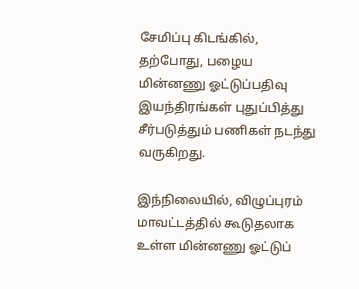சேமிப்பு கிடங்கில், தற்போது, பழைய மின்னணு ஓட்டுப்பதிவு இயந்திரங்கள் புதுப்பித்து சீர்படுத்தும் பணிகள் நடந்து வருகிறது.

இந்நிலையில், விழுப்புரம் மாவட்டத்தில் கூடுதலாக உள்ள மின்னணு ஓட்டுப்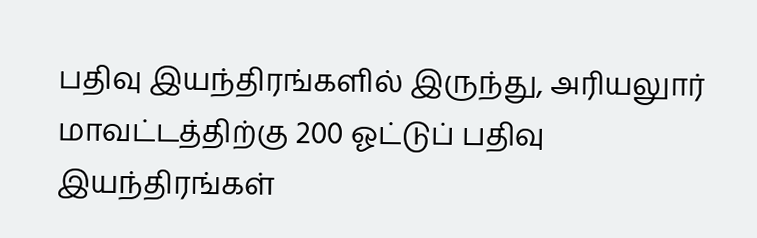பதிவு இயந்திரங்களில் இருந்து, அரியலுார் மாவட்டத்திற்கு 200 ஓட்டுப் பதிவு இயந்திரங்கள்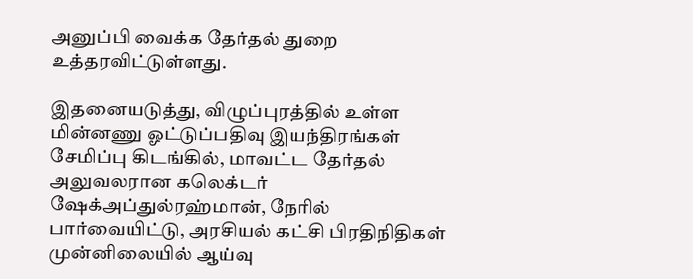அனுப்பி வைக்க தேர்தல் துறை உத்தரவிட்டுள்ளது.

இதனையடுத்து, விழுப்புரத்தில் உள்ள மின்னணு ஓட்டுப்பதிவு இயந்திரங்கள் சேமிப்பு கிடங்கில், மாவட்ட தேர்தல் அலுவலரான கலெக்டர் ஷேக்அப்துல்ரஹ்மான், நேரில் பார்வையிட்டு, அரசியல் கட்சி பிரதிநிதிகள் முன்னிலையில் ஆய்வு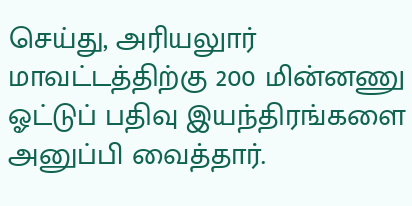செய்து, அரியலுார் மாவட்டத்திற்கு 200 மின்னணு ஓட்டுப் பதிவு இயந்திரங்களை அனுப்பி வைத்தார்.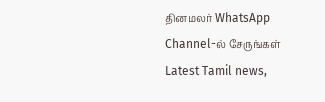தினமலர் WhatsApp Channel-ல் சேருங்கள்
Latest Tamil news,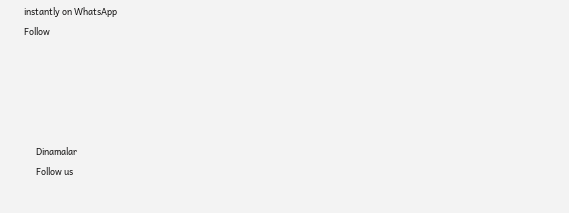instantly on WhatsApp
Follow





      Dinamalar
      Follow us